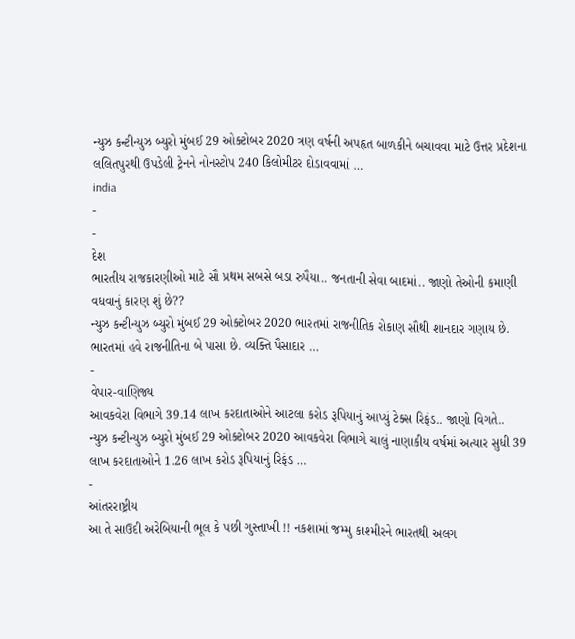ન્યુઝ કન્ટીન્યુઝ બ્યુરો મુંબઈ 29 ઓક્ટોબર 2020 ત્રણ વર્ષની અપહૃત બાળકીને બચાવવા માટે ઉત્તર પ્રદેશના લલિતપુરથી ઉપડેલી ટ્રેનને નોનસ્ટોપ 240 કિલોમીટર દોડાવવામાં …
india
-
-
દેશ
ભારતીય રાજકારણીઓ માટે સૌ પ્રથમ સબસે બડા રુપૈયા.. જનતાની સેવા બાદમાં.. જાણો તેઓની કમાણી વધવાનું કારણ શું છે??
ન્યુઝ કન્ટીન્યુઝ બ્યુરો મુંબઈ 29 ઓક્ટોબર 2020 ભારતમાં રાજનીતિક રોકાણ સૌથી શાનદાર ગણાય છે. ભારતમાં હવે રાજનીતિના બે પાસા છે. વ્યક્તિ પૈસાદાર …
-
વેપાર-વાણિજ્ય
આવકવેરા વિભાગે 39.14 લાખ કરદાતાઓને આટલા કરોડ રૂપિયાનું આપ્યું ટેક્સ રિફંડ.. જાણો વિગતે..
ન્યુઝ કન્ટીન્યુઝ બ્યુરો મુંબઈ 29 ઓક્ટોબર 2020 આવકવેરા વિભાગે ચાલું નાણાકીય વર્ષમાં અત્યાર સુધી 39 લાખ કરદાતાઓને 1.26 લાખ કરોડ રૂપિયાનું રિફંડ …
-
આંતરરાષ્ટ્રીય
આ તે સાઉદી અરેબિયાની ભૂલ કે પછી ગુસ્તાખી !! નકશામાં જમ્મુ કાશ્મીરને ભારતથી અલગ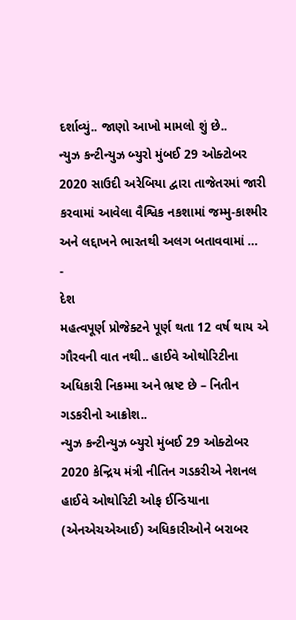દર્શાવ્યું.. જાણો આખો મામલો શું છે..
ન્યુઝ કન્ટીન્યુઝ બ્યુરો મુંબઈ 29 ઓક્ટોબર 2020 સાઉદી અરેબિયા દ્વારા તાજેતરમાં જારી કરવામાં આવેલા વૈશ્વિક નકશામાં જમ્મુ-કાશ્મીર અને લદ્દાખને ભારતથી અલગ બતાવવામાં …
-
દેશ
મહત્વપૂર્ણ પ્રોજેક્ટને પૂર્ણ થતા 12 વર્ષ થાય એ ગૌરવની વાત નથી.. હાઈવે ઓથોરિટીના અધિકારી નિકમ્મા અને ભ્રષ્ટ છે – નિતીન ગડકરીનો આક્રોશ..
ન્યુઝ કન્ટીન્યુઝ બ્યુરો મુંબઈ 29 ઓક્ટોબર 2020 કેન્દ્રિય મંત્રી નીતિન ગડકરીએ નેશનલ હાઈવે ઓથોરિટી ઓફ ઈન્ડિયાના (એનએચએઆઈ) અધિકારીઓને બરાબર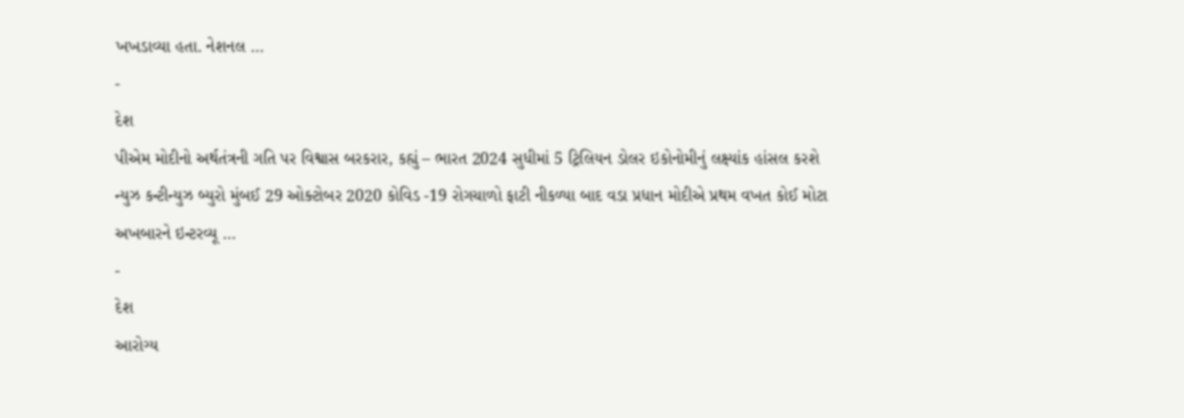ખખડાવ્યા હતા. નેશનલ …
-
દેશ
પીએમ મોદીનો અર્થતંત્રની ગતિ પર વિશ્વાસ બરકરાર, કહ્યું – ભારત 2024 સુધીમાં 5 ટ્રિલિયન ડોલર ઇકોનોમીનું લક્ષ્યાંક હાંસલ કરશે
ન્યુઝ કન્ટીન્યુઝ બ્યુરો મુંબઈ 29 ઓક્ટોબર 2020 કોવિડ -19 રોગચાળો ફાટી નીકળ્યા બાદ વડા પ્રધાન મોદીએ પ્રથમ વખત કોઈ મોટા અખબારને ઇન્ટરવ્યૂ …
-
દેશ
આરોગ્ય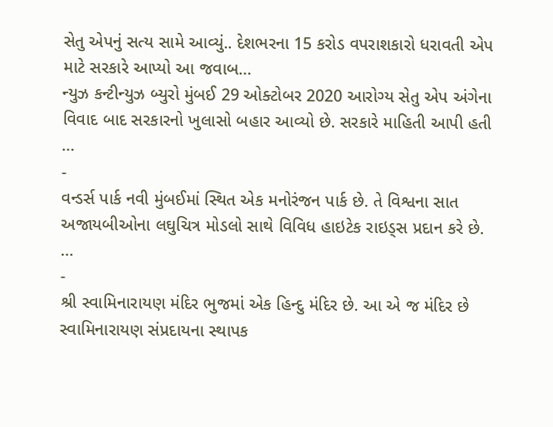સેતુ એપનું સત્ય સામે આવ્યું.. દેશભરના 15 કરોડ વપરાશકારો ધરાવતી એપ માટે સરકારે આપ્યો આ જવાબ…
ન્યુઝ કન્ટીન્યુઝ બ્યુરો મુંબઈ 29 ઓક્ટોબર 2020 આરોગ્ય સેતુ એપ અંગેના વિવાદ બાદ સરકારનો ખુલાસો બહાર આવ્યો છે. સરકારે માહિતી આપી હતી …
-
વન્ડર્સ પાર્ક નવી મુંબઈમાં સ્થિત એક મનોરંજન પાર્ક છે. તે વિશ્વના સાત અજાયબીઓના લઘુચિત્ર મોડલો સાથે વિવિધ હાઇટેક રાઇડ્સ પ્રદાન કરે છે. …
-
શ્રી સ્વામિનારાયણ મંદિર ભુજમાં એક હિન્દુ મંદિર છે. આ એ જ મંદિર છે સ્વામિનારાયણ સંપ્રદાયના સ્થાપક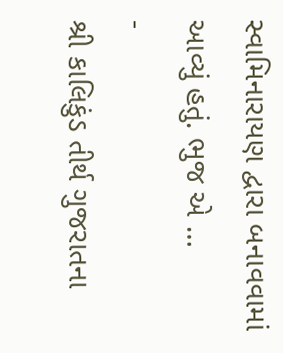સ્વામિનારાયણ દ્વારા બનાવવામાં આવ્યું હતું. ભુજ એ …
-
શ્રી કાલિકુંડ તીર્થ ગુજરાતના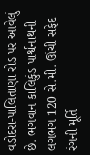વડોદરા-પાલિતાણા રોડ પર આવેલું છે. ભગવાન કાલિકુંડ પાર્શ્વનાથની લગભગ 120 સે.મી. ઊંચી સફેદ રંગની મૂર્તિ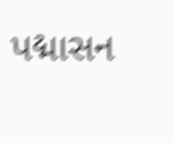પદ્માસન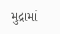મુદ્રામાં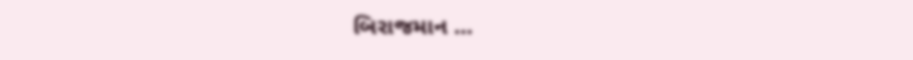બિરાજમાન …